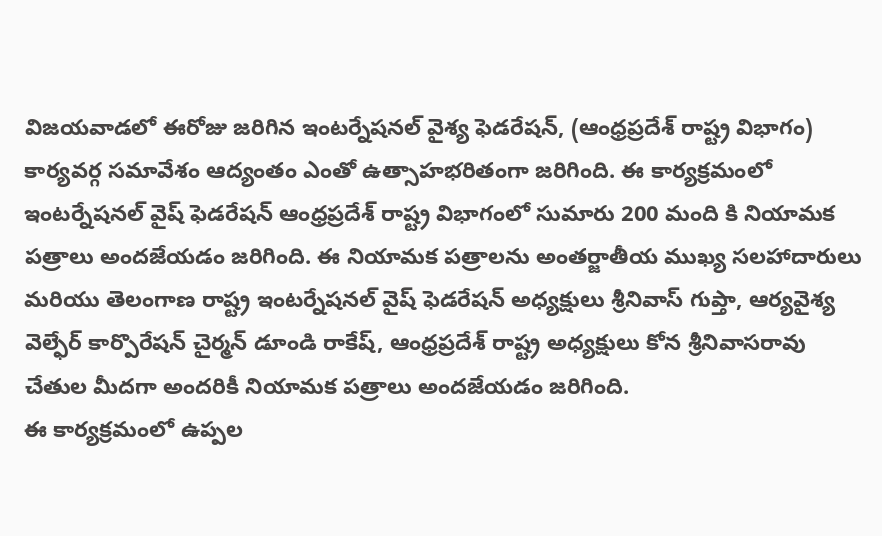విజయవాడలో ఈరోజు జరిగిన ఇంటర్నేషనల్ వైశ్య ఫెడరేషన్, (ఆంధ్రప్రదేశ్ రాష్ట్ర విభాగం) కార్యవర్గ సమావేశం ఆద్యంతం ఎంతో ఉత్సాహభరితంగా జరిగింది. ఈ కార్యక్రమంలో ఇంటర్నేషనల్ వైష్ ఫెడరేషన్ ఆంధ్రప్రదేశ్ రాష్ట్ర విభాగంలో సుమారు 200 మంది కి నియామక పత్రాలు అందజేయడం జరిగింది. ఈ నియామక పత్రాలను అంతర్జాతీయ ముఖ్య సలహాదారులు మరియు తెలంగాణ రాష్ట్ర ఇంటర్నేషనల్ వైష్ ఫెడరేషన్ అధ్యక్షులు శ్రీనివాస్ గుప్తా, ఆర్యవైశ్య వెల్ఫేర్ కార్పొరేషన్ చైర్మన్ డూండి రాకేష్, ఆంధ్రప్రదేశ్ రాష్ట్ర అధ్యక్షులు కోన శ్రీనివాసరావు చేతుల మీదగా అందరికీ నియామక పత్రాలు అందజేయడం జరిగింది.
ఈ కార్యక్రమంలో ఉప్పల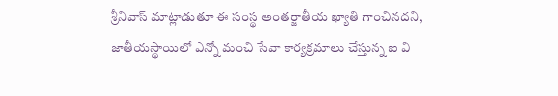శ్రీనివాస్ మాట్లాడుతూ ఈ సంస్థ అంతర్జాతీయ ఖ్యాతి గాంచినదని, జాతీయస్థాయిలో ఎన్నో మంచి సేవా కార్యక్రమాలు చేస్తున్న ఐ వి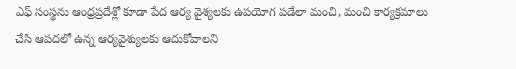ఎఫ్ సంస్థను ఆంధ్రప్రదేశ్లో కూడా పేద ఆర్య వైశ్యలకు ఉపయోగ పడేలా మంచి, మంచి కార్యక్రమాలు చేసి ఆపదలో ఉన్న ఆర్యవైశ్యులకు ఆదుకోవాలని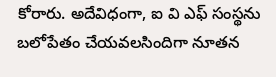కోరారు. అదేవిధంగా, ఐ వి ఎఫ్ సంస్థను బలోపేతం చేయవలసిందిగా నూతన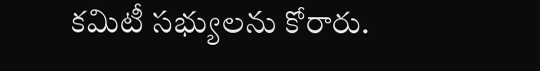కమిటీ సభ్యులను కోరారు.